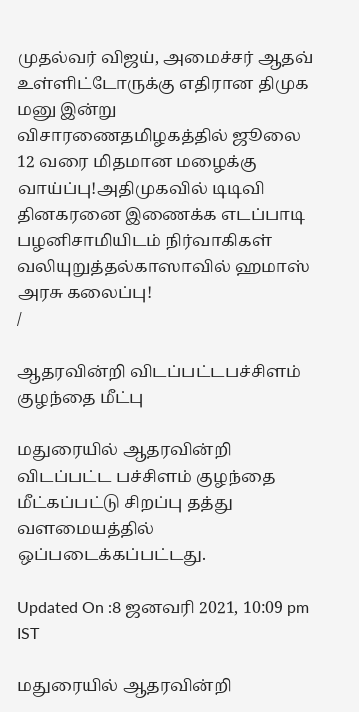முதல்வர் விஜய், அமைச்சர் ஆதவ் உள்ளிட்டோருக்கு எதிரான திமுக மனு இன்று விசாரணைதமிழகத்தில் ஜூலை 12 வரை மிதமான மழைக்கு வாய்ப்பு!அதிமுகவில் டிடிவி தினகரனை இணைக்க எடப்பாடி பழனிசாமியிடம் நிர்வாகிகள் வலியுறுத்தல்காஸாவில் ஹமாஸ் அரசு கலைப்பு!
/

ஆதரவின்றி விடப்பட்டபச்சிளம் குழந்தை மீட்பு

மதுரையில் ஆதரவின்றி விடப்பட்ட பச்சிளம் குழந்தை மீட்கப்பட்டு சிறப்பு தத்து வளமையத்தில் ஒப்படைக்கப்பட்டது.

Updated On :8 ஜனவரி 2021, 10:09 pm IST

மதுரையில் ஆதரவின்றி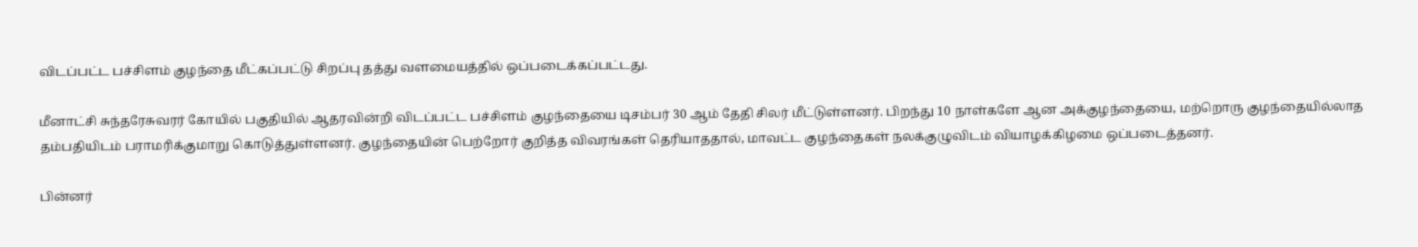விடப்பட்ட பச்சிளம் குழந்தை மீட்கப்பட்டு சிறப்பு தத்து வளமையத்தில் ஒப்படைக்கப்பட்டது.

மீனாட்சி சுந்தரேசுவரர் கோயில் பகுதியில் ஆதரவின்றி விடப்பட்ட பச்சிளம் குழந்தையை டிசம்பர் 30 ஆம் தேதி சிலர் மீட்டுள்ளனர். பிறந்து 10 நாள்களே ஆன அக்குழந்தையை, மற்றொரு குழந்தையில்லாத தம்பதியிடம் பராமரிக்குமாறு கொடுத்துள்ளனர். குழந்தையின் பெற்றோர் குறித்த விவரங்கள் தெரியாததால், மாவட்ட குழந்தைகள் நலக்குழுவிடம் வியாழக்கிழமை ஒப்படைத்தனர்.

பின்னர்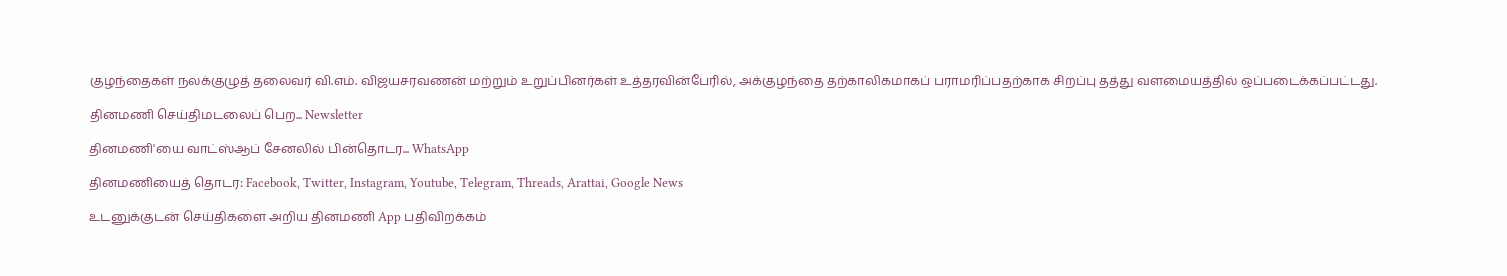குழந்தைகள் நலக்குழுத் தலைவர் வி.எம். விஜயசரவணன் மற்றும் உறுப்பினர்கள் உத்தரவின்பேரில், அக்குழந்தை தற்காலிகமாகப் பராமரிப்பதற்காக சிறப்பு தத்து வளமையத்தில் ஒப்படைக்கப்பட்டது.

தினமணி செய்திமடலைப் பெற... Newsletter

தினமணி'யை வாட்ஸ்ஆப் சேனலில் பின்தொடர... WhatsApp

தினமணியைத் தொடர: Facebook, Twitter, Instagram, Youtube, Telegram, Threads, Arattai, Google News

உடனுக்குடன் செய்திகளை அறிய தினமணி App பதிவிறக்கம்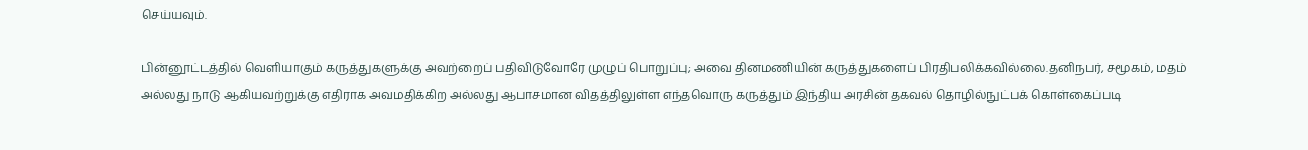செய்யவும்.

பின்னூட்டத்தில் வெளியாகும் கருத்துகளுக்கு அவற்றைப் பதிவிடுவோரே முழுப் பொறுப்பு; அவை தினமணியின் கருத்துகளைப் பிரதிபலிக்கவில்லை.தனிநபர், சமூகம், மதம் அல்லது நாடு ஆகியவற்றுக்கு எதிராக அவமதிக்கிற அல்லது ஆபாசமான விதத்திலுள்ள எந்தவொரு கருத்தும் இந்திய அரசின் தகவல் தொழில்நுட்பக் கொள்கைப்படி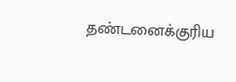தண்டனைக்குரிய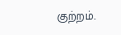குற்றம்.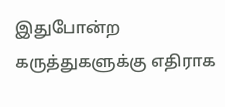இதுபோன்ற கருத்துகளுக்கு எதிராக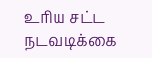உரிய சட்ட நடவடிக்கை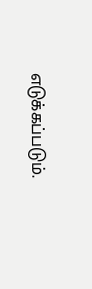எடுக்கப்படும்.